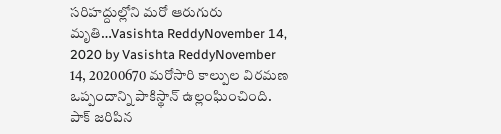సరిహద్దుల్లోని మరో ఆరుగురు మృతి…Vasishta ReddyNovember 14, 2020 by Vasishta ReddyNovember 14, 20200670 మరోసారి కాల్పుల విరమణ ఒప్పందాన్ని పాకిస్థాన్ ఉల్లంఘించింది. పాక్ జరిపిన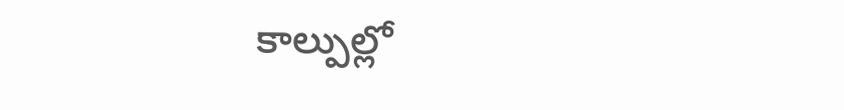కాల్పుల్లో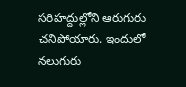సరిహద్దుల్లోని ఆరుగురు చనిపోయారు. ఇందులో నలుగురు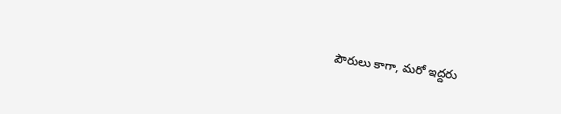పౌరులు కాగా, మరో ఇద్దరు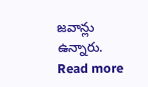జవాన్లు ఉన్నారు. Read more